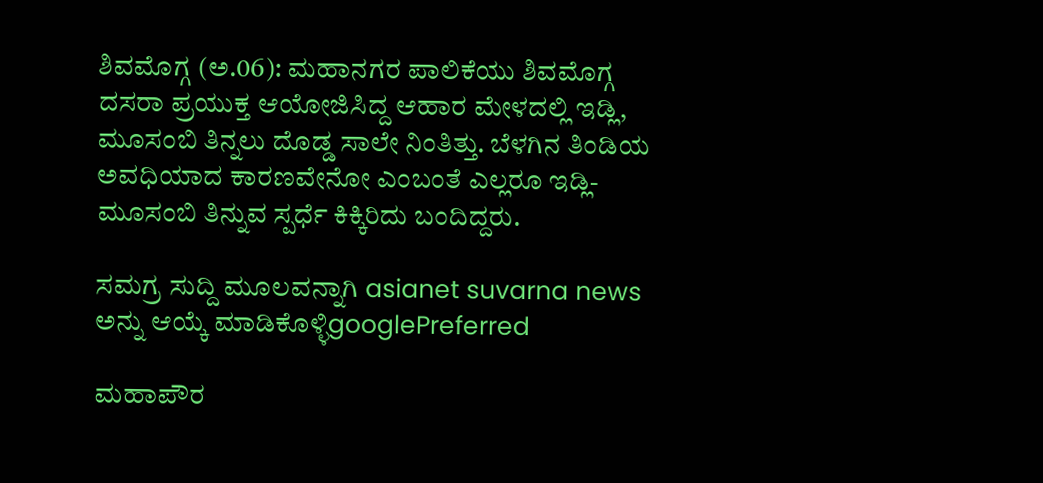ಶಿವಮೊಗ್ಗ (ಅ.06): ಮಹಾನಗರ ಪಾಲಿಕೆಯು ಶಿವಮೊಗ್ಗ ದಸರಾ ಪ್ರಯುಕ್ತ ಆಯೋಜಿಸಿದ್ದ ಆಹಾರ ಮೇಳದಲ್ಲಿ ಇಡ್ಲಿ, ಮೂಸಂಬಿ ತಿನ್ನಲು ದೊಡ್ಡ ಸಾಲೇ ನಿಂತಿತ್ತು. ಬೆಳಗಿನ ತಿಂಡಿಯ ಅವಧಿಯಾದ ಕಾರಣವೇನೋ ಎಂಬಂತೆ ಎಲ್ಲರೂ ಇಡ್ಲಿ-ಮೂಸಂಬಿ ತಿನ್ನುವ ಸ್ಪರ್ಧೆ ಕಿಕ್ಕಿರಿದು ಬಂದಿದ್ದರು.

ಸಮಗ್ರ ಸುದ್ದಿ ಮೂಲವನ್ನಾಗಿ asianet suvarna news ಅನ್ನು ಆಯ್ಕೆ ಮಾಡಿಕೊಳ್ಳಿgooglePreferred

ಮಹಾಪೌರ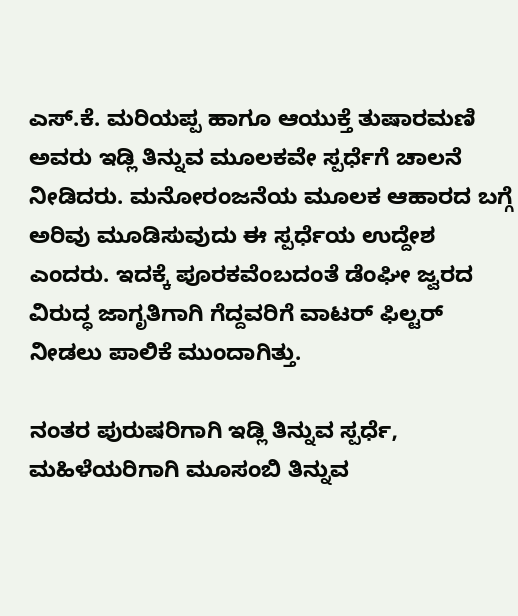ಎಸ್‌.ಕೆ. ಮರಿಯಪ್ಪ ಹಾಗೂ ಆಯುಕ್ತೆ ತುಷಾರಮಣಿ ಅವರು ಇಡ್ಲಿ ತಿನ್ನುವ ಮೂಲಕವೇ ಸ್ಪರ್ಧೆಗೆ ಚಾಲನೆ ನೀಡಿದರು. ಮನೋರಂಜನೆಯ ಮೂಲಕ ಆಹಾರದ ಬಗ್ಗೆ ಅರಿವು ಮೂಡಿಸುವುದು ಈ ಸ್ಪರ್ಧೆಯ ಉದ್ದೇಶ ಎಂದರು. ಇದಕ್ಕೆ ಪೂರಕವೆಂಬದಂತೆ ಡೆಂಘೀ ಜ್ವರದ ವಿರುದ್ಧ ಜಾಗೃತಿಗಾಗಿ ಗೆದ್ದವರಿಗೆ ವಾಟರ್‌ ಫಿಲ್ಟರ್‌ ನೀಡಲು ಪಾಲಿಕೆ ಮುಂದಾಗಿತ್ತು.

ನಂತರ ಪುರುಷರಿಗಾಗಿ ಇಡ್ಲಿ ತಿನ್ನುವ ಸ್ಪರ್ಧೆ, ಮಹಿಳೆಯರಿಗಾಗಿ ಮೂಸಂಬಿ ತಿನ್ನುವ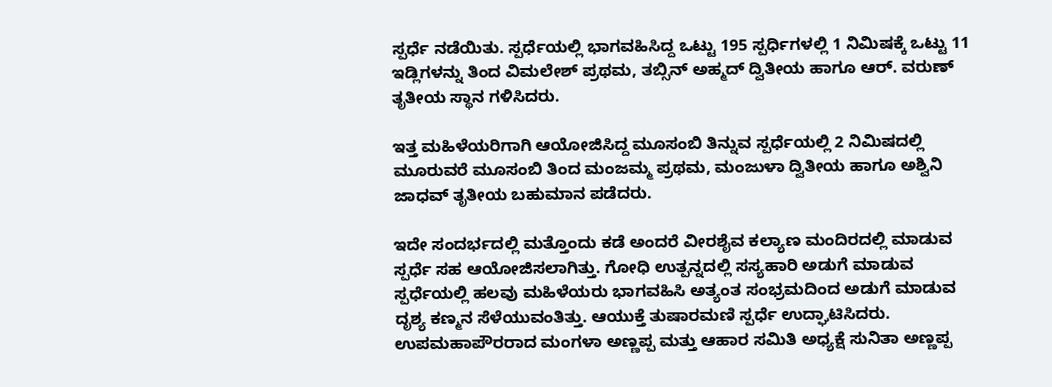ಸ್ಪರ್ಧೆ ನಡೆಯಿತು. ಸ್ಪರ್ಧೆಯಲ್ಲಿ ಭಾಗವಹಿಸಿದ್ದ ಒಟ್ಟು 195 ಸ್ಪರ್ಧಿಗಳಲ್ಲಿ 1 ನಿಮಿಷಕ್ಕೆ ಒಟ್ಟು 11 ಇಡ್ಲಿಗಳನ್ನು ತಿಂದ ವಿಮಲೇಶ್‌ ಪ್ರಥಮ, ತಬ್ಸಿನ್‌ ಅಹ್ಮದ್‌ ದ್ವಿತೀಯ ಹಾಗೂ ಆರ್‌. ವರುಣ್‌ ತೃತೀಯ ಸ್ಥಾನ ಗಳಿಸಿದರು.

ಇತ್ತ ಮಹಿಳೆಯರಿಗಾಗಿ ಆಯೋಜಿಸಿದ್ದ ಮೂಸಂಬಿ ತಿನ್ನುವ ಸ್ಪರ್ಧೆಯಲ್ಲಿ 2 ನಿಮಿಷದಲ್ಲಿ ಮೂರುವರೆ ಮೂಸಂಬಿ ತಿಂದ ಮಂಜಮ್ಮ ಪ್ರಥಮ, ಮಂಜುಳಾ ದ್ವಿತೀಯ ಹಾಗೂ ಅಶ್ವಿನಿ ಜಾಧವ್‌ ತೃತೀಯ ಬಹುಮಾನ ಪಡೆದರು.

ಇದೇ ಸಂದರ್ಭದಲ್ಲಿ ಮತ್ತೊಂದು ಕಡೆ ಅಂದರೆ ವೀರಶೈವ ಕಲ್ಯಾಣ ಮಂದಿರದಲ್ಲಿ ಮಾಡುವ ಸ್ಪರ್ಧೆ ಸಹ ಆಯೋಜಿಸಲಾಗಿತ್ತು. ಗೋಧಿ ಉತ್ಪನ್ನದಲ್ಲಿ ಸಸ್ಯಹಾರಿ ಅಡುಗೆ ಮಾಡುವ ಸ್ಪರ್ಧೆಯಲ್ಲಿ ಹಲವು ಮಹಿಳೆಯರು ಭಾಗವಹಿಸಿ ಅತ್ಯಂತ ಸಂಭ್ರಮದಿಂದ ಅಡುಗೆ ಮಾಡುವ ದೃಶ್ಯ ಕಣ್ಮನ ಸೆಳೆಯುವಂತಿತ್ತು. ಆಯುಕ್ತೆ ತುಷಾರಮಣಿ ಸ್ಪರ್ಧೆ ಉದ್ಘಾಟಿಸಿದರು. ಉಪಮಹಾಪೌರರಾದ ಮಂಗಳಾ ಅಣ್ಣಪ್ಪ ಮತ್ತು ಆಹಾರ ಸಮಿತಿ ಅಧ್ಯಕ್ಷೆ ಸುನಿತಾ ಅಣ್ಣಪ್ಪ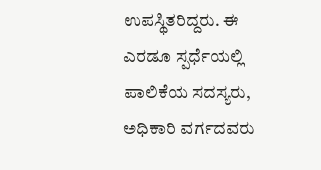ಉಪಸ್ಥಿತರಿದ್ದರು. ಈ ಎರಡೂ ಸ್ಪರ್ಧೆಯಲ್ಲಿ ಪಾಲಿಕೆಯ ಸದಸ್ಯರು, ಅಧಿಕಾರಿ ವರ್ಗದವರು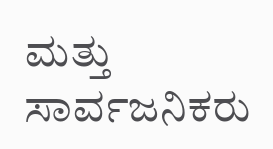ಮತ್ತು ಸಾರ್ವಜನಿಕರು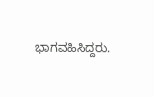ಭಾಗವಹಿಸಿದ್ದರು.